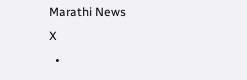Marathi News
X
  •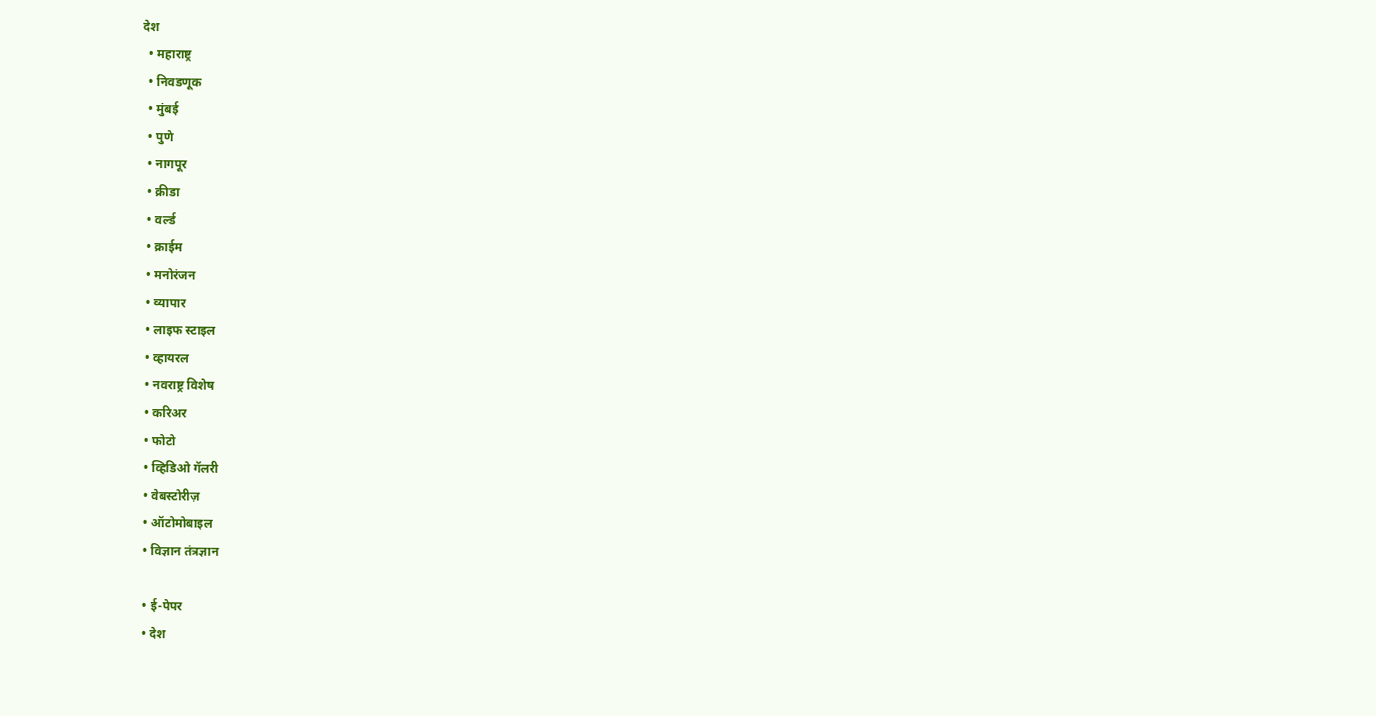देश
  • महाराष्ट्र
  • निवडणूक
  • मुंबई
  • पुणे
  • नागपूर
  • क्रीडा
  • वर्ल्ड
  • क्राईम
  • मनोरंजन
  • व्यापार
  • लाइफ स्टाइल
  • व्हायरल
  • नवराष्ट्र विशेष
  • करिअर
  • फोटो
  • व्हिडिओ गॅलरी
  • वेबस्टोरीज़
  • ऑटोमोबाइल
  • विज्ञान तंत्रज्ञान

  • ई-पेपर
  • देश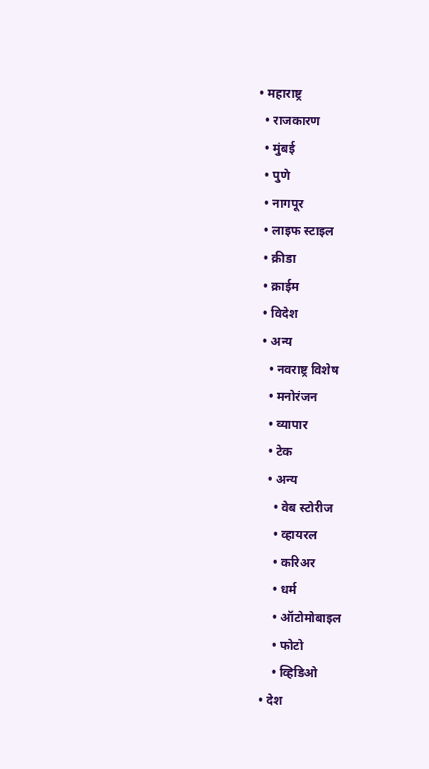• महाराष्ट्र
  • राजकारण
  • मुंबई
  • पुणे
  • नागपूर
  • लाइफ स्टाइल
  • क्रीडा
  • क्राईम
  • विदेश
  • अन्य
    • नवराष्ट्र विशेष
    • मनोरंजन
    • व्यापार
    • टेक
    • अन्य
      • वेब स्टोरीज
      • व्हायरल
      • करिअर
      • धर्म
      • ऑटोमोबाइल
      • फोटो
      • व्हिडिओ
  • देश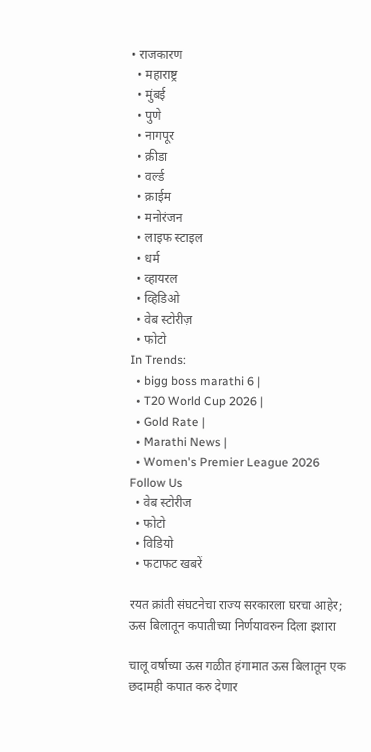• राजकारण
  • महाराष्ट्र
  • मुंबई
  • पुणे
  • नागपूर
  • क्रीडा
  • वर्ल्ड
  • क्राईम
  • मनोरंजन
  • लाइफ स्टाइल
  • धर्म
  • व्हायरल
  • व्हिडिओ
  • वेब स्टोरीज़
  • फोटो
In Trends:
  • bigg boss marathi 6 |
  • T20 World Cup 2026 |
  • Gold Rate |
  • Marathi News |
  • Women's Premier League 2026
Follow Us
  • वेब स्टोरीज
  • फोटो
  • विडियो
  • फटाफट खबरें

रयत क्रांती संघटनेचा राज्य सरकारला घरचा आहेर; ऊस बिलातून कपातीच्या निर्णयावरुन दिला इशारा

चालू वर्षाच्या ऊस गळीत हंगामात ऊस बिलातून एक छदामही कपात करु देणार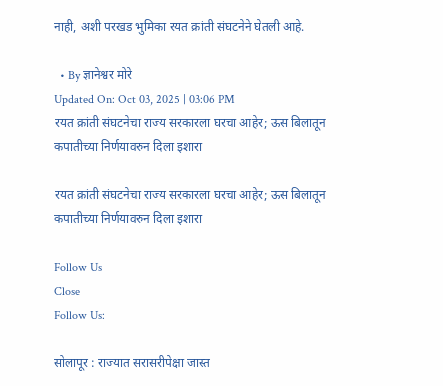नाही, अशी परखड भुमिका रयत क्रांती संघटनेने घेतली आहे.

  • By ज्ञानेश्वर मोरे
Updated On: Oct 03, 2025 | 03:06 PM
रयत क्रांती संघटनेचा राज्य सरकारला घरचा आहेर; ऊस बिलातून कपातीच्या निर्णयावरुन दिला इशारा

रयत क्रांती संघटनेचा राज्य सरकारला घरचा आहेर; ऊस बिलातून कपातीच्या निर्णयावरुन दिला इशारा

Follow Us
Close
Follow Us:

सोलापूर : राज्यात सरासरीपेक्षा जास्त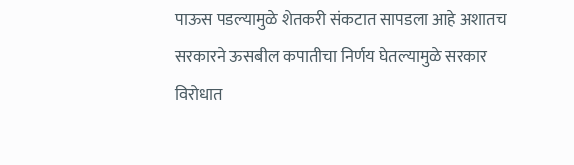पाऊस पडल्यामुळे शेतकरी संकटात सापडला आहे अशातच सरकारने ऊसबील कपातीचा निर्णय घेतल्यामुळे सरकार विरोधात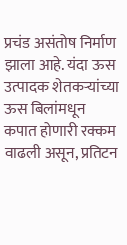प्रचंड असंतोष निर्माण झाला आहे. यंदा ऊस उत्पादक शेतकऱ्यांच्या ऊस बिलांमधून कपात होणारी रक्कम वाढली असून, प्रतिटन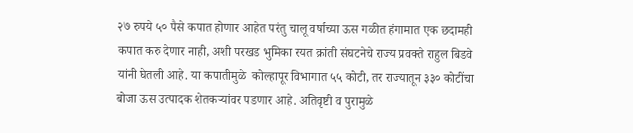२७ रुपये ५० पैसे कपात होणार आहेत परंतु चालू वर्षाच्या ऊस गळीत हंगामात एक छदामही कपात करु देणार नाही, अशी परखड भुमिका रयत क्रांती संघटनेचे राज्य प्रवक्ते राहुल बिडवे यांनी घेतली आहे. या कपातीमुळे  कोल्हापूर विभागात ५५ कोटी, तर राज्यातून ३३० कोटींचा बोजा ऊस उत्पादक शेतकऱ्यांवर पडणार आहे. अतिवृष्टी व पुरामुळे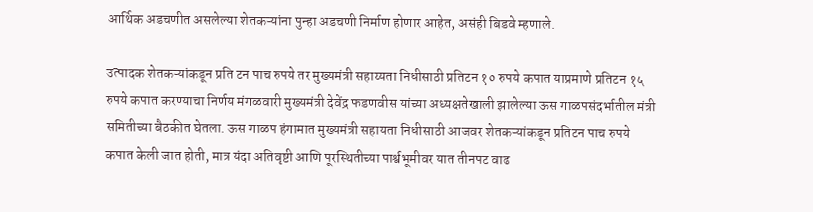आर्थिक अडचणीत असलेल्या शेतकऱ्यांना पुन्हा अडचणी निर्माण होणार आहेत, असंही बिडवे म्हणाले.

उत्पादक शेतकऱ्यांकडून प्रति टन पाच रुपये तर मुख्यमंत्री सहाय्यता निधीसाठी प्रतिटन १० रुपये कपात याप्रमाणे प्रतिटन १५ रुपये कपात करण्याचा निर्णय मंगळवारी मुख्यमंत्री देवेंद्र फडणवीस यांच्या अध्यक्षतेखाली झालेल्या ऊस गाळपसंदर्भातील मंत्री समितीच्या बैठकीत घेतला. ऊस गाळप हंगामात मुख्यमंत्री सहायता निधीसाठी आजवर शेतकऱ्यांकडून प्रतिटन पाच रुपये कपात केली जात होती, मात्र यंदा अतिवृष्टी आणि पूरस्थितीच्या पार्श्वभूमीवर यात तीनपट वाढ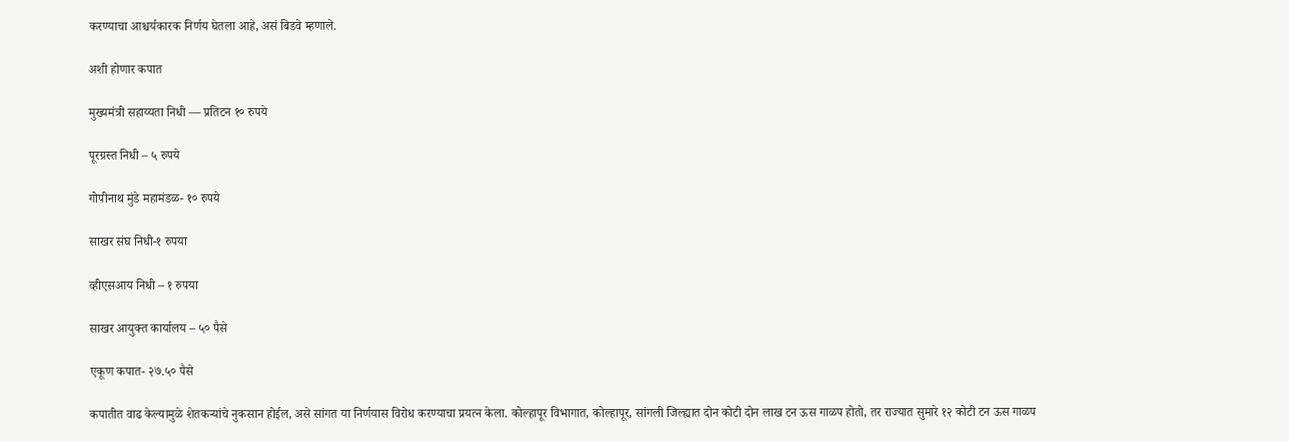करण्याचा आश्चर्यकारक निर्णय घेतला आहे, असं बिडवे म्हणाले.

अशी होणार कपात

मुख्यमंत्री सहाय्यता निधी — प्रतिटन १० रुपये

पूरग्रस्त निधी – ५ रुपये

गोपीनाथ मुंडे महामंडळ- १० रुपये

साखर संघ निधी-१ रुपया

व्हीएसआय निधी – १ रुपया

साखर आयुक्त कार्यालय – ५० पैसे

एकूण कपात- २७.५० पैसे

कपातीत वाढ केल्यामुळे शेतकऱ्यांचे नुकसान होईल, असे सांगत या निर्णयास विरोध करण्याचा प्रयत्न केला. कोल्हापूर विभागात, कोल्हापूर, सांगली जिल्ह्यात दोन कोटी दोन लाख टन ऊस गाळप होतो, तर राज्यात सुमारे १२ कोटी टन ऊस गाळप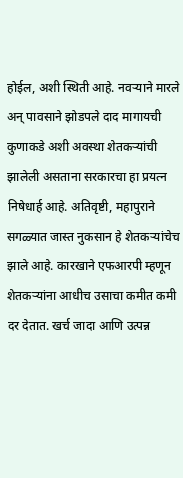होईल, अशी स्थिती आहे. नवऱ्याने मारले अन् पावसाने झोडपले दाद मागायची कुणाकडे अशी अवस्था शेतकऱ्यांची झालेली असताना सरकारचा हा प्रयत्न निषेधार्ह आहे. अतिवृष्टी, महापुराने सगळ्यात जास्त नुकसान हे शेतकऱ्यांचेच झाले आहे. कारखाने एफआरपी म्हणून शेतकऱ्यांना आधीच उसाचा कमीत कमी दर देतात. खर्च जादा आणि उत्पन्न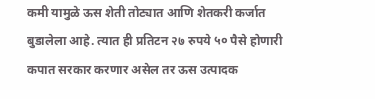कमी यामुळे ऊस शेती तोट्यात आणि शेतकरी कर्जात बुडालेला आहे. त्यात ही प्रतिटन २७ रुपये ५० पैसे होणारी कपात सरकार करणार असेल तर ऊस उत्पादक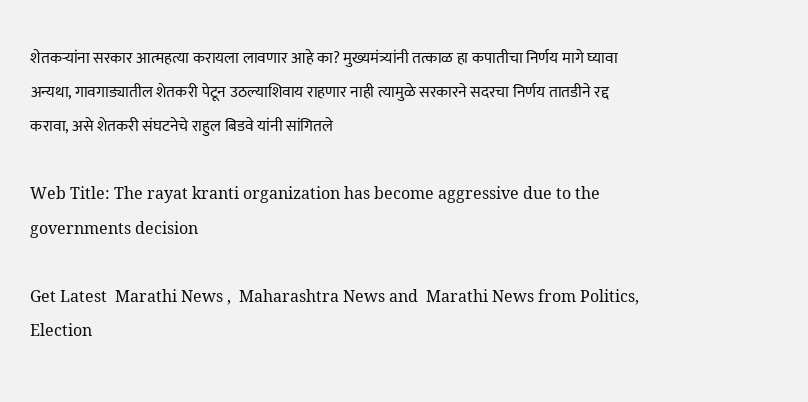शेतकऱ्यांना सरकार आत्महत्या करायला लावणार आहे का? मुख्यमंत्र्यांनी तत्काळ हा कपातीचा निर्णय मागे घ्यावा अन्यथा, गावगाड्यातील शेतकरी पेटून उठल्याशिवाय राहणार नाही त्यामुळे सरकारने सदरचा निर्णय तातडीने रद्द करावा, असे शेतकरी संघटनेचे राहुल बिडवे यांनी सांगितले

Web Title: The rayat kranti organization has become aggressive due to the governments decision

Get Latest  Marathi News ,  Maharashtra News and  Marathi News from Politics,  Election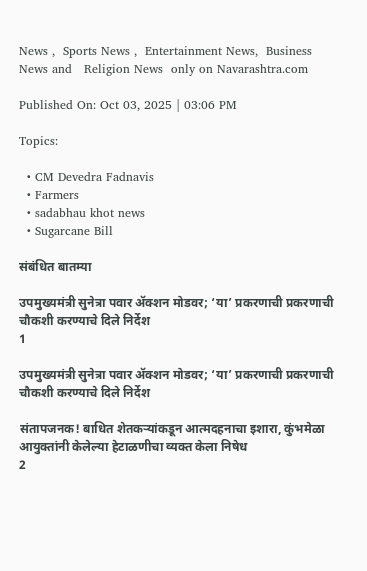News ,  Sports News ,  Entertainment News,  Business News and   Religion News  only on Navarashtra.com

Published On: Oct 03, 2025 | 03:06 PM

Topics:

  • CM Devedra Fadnavis
  • Farmers
  • sadabhau khot news
  • Sugarcane Bill

संबंधित बातम्या

उपमुख्यमंत्री सुनेत्रा पवार ॲक्शन मोडवर; ‘या’ प्रकरणाची प्रकरणाची चौकशी करण्याचे दिले निर्देश
1

उपमुख्यमंत्री सुनेत्रा पवार ॲक्शन मोडवर; ‘या’ प्रकरणाची प्रकरणाची चौकशी करण्याचे दिले निर्देश

संतापजनक! बाधित शेतकऱ्यांकडून आत्मदहनाचा इशारा, कुंभमेळा आयुक्तांनी केलेल्या हेटाळणीचा व्यक्त केला निषेध
2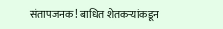संतापजनक! बाधित शेतकऱ्यांकडून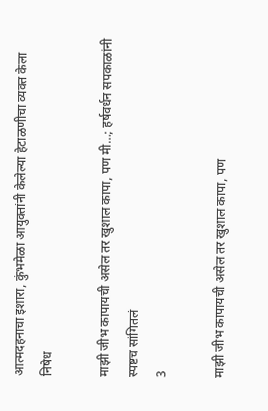आत्मदहनाचा इशारा, कुंभमेळा आयुक्तांनी केलेल्या हेटाळणीचा व्यक्त केला निषेध

माझी जीभ कापायची असेल तर खुशाल कापा, पण मी…; हर्षवर्धन सपकाळांनी स्पष्टच सांगितलं
3

माझी जीभ कापायची असेल तर खुशाल कापा, पण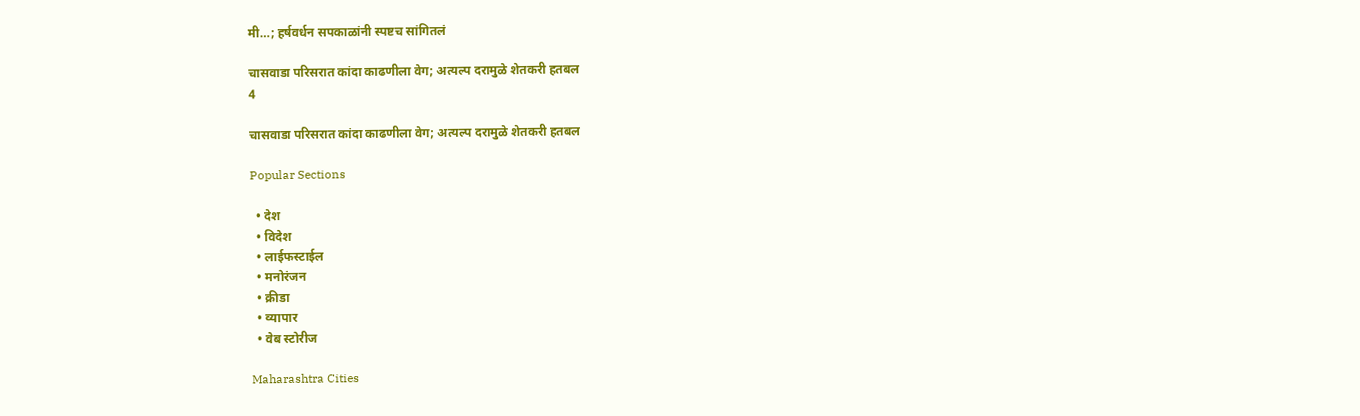मी…; हर्षवर्धन सपकाळांनी स्पष्टच सांगितलं

चासवाडा परिसरात कांदा काढणीला वेग; अत्यल्प दरामुळे शेतकरी हतबल
4

चासवाडा परिसरात कांदा काढणीला वेग; अत्यल्प दरामुळे शेतकरी हतबल

Popular Sections

  • देश
  • विदेश
  • लाईफस्टाईल
  • मनोरंजन
  • क्रीडा
  • व्यापार
  • वेब स्टोरीज

Maharashtra Cities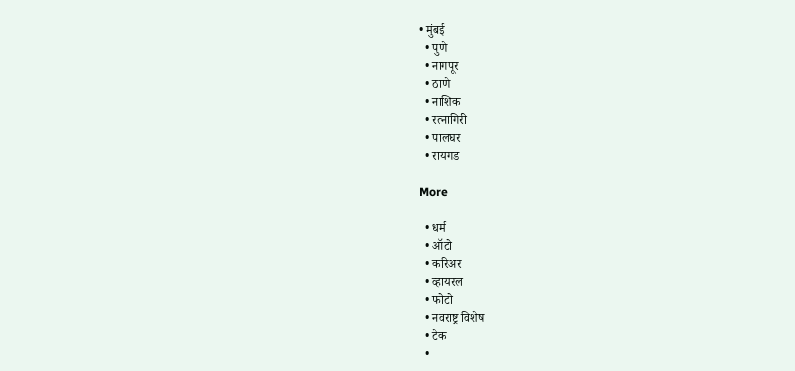• मुंबई
  • पुणे
  • नागपूर
  • ठाणे
  • नाशिक
  • रत्नागिरी
  • पालघर
  • रायगड

More

  • धर्म
  • ऑटो
  • करिअर
  • व्हायरल
  • फोटो
  • नवराष्ट्र विशेष
  • टेक
  •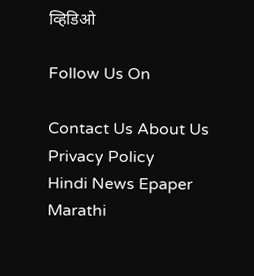व्हिडिओ

Follow Us On

Contact Us About Us Privacy Policy
Hindi News Epaper Marathi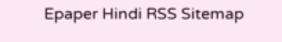Epaper Hindi RSS Sitemap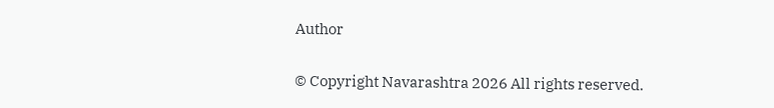Author

© Copyright Navarashtra 2026 All rights reserved.